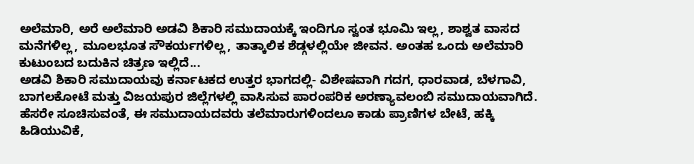ಅಲೆಮಾರಿ, ಅರೆ ಅಲೆಮಾರಿ ಅಡವಿ ಶಿಕಾರಿ ಸಮುದಾಯಕ್ಕೆ ಇಂದಿಗೂ ಸ್ವಂತ ಭೂಮಿ ಇಲ್ಲ, ಶಾಶ್ವತ ವಾಸದ ಮನೆಗಳಿಲ್ಲ, ಮೂಲಭೂತ ಸೌಕರ್ಯಗಳಿಲ್ಲ, ತಾತ್ಕಾಲಿಕ ಶೆಡ್ಗಳಲ್ಲಿಯೇ ಜೀವನ. ಅಂತಹ ಒಂದು ಅಲೆಮಾರಿ ಕುಟುಂಬದ ಬದುಕಿನ ಚಿತ್ರಣ ಇಲ್ಲಿದೆ...
ಅಡವಿ ಶಿಕಾರಿ ಸಮುದಾಯವು ಕರ್ನಾಟಕದ ಉತ್ತರ ಭಾಗದಲ್ಲಿ- ವಿಶೇಷವಾಗಿ ಗದಗ, ಧಾರವಾಡ, ಬೆಳಗಾವಿ, ಬಾಗಲಕೋಟೆ ಮತ್ತು ವಿಜಯಪುರ ಜಿಲ್ಲೆಗಳಲ್ಲಿ ವಾಸಿಸುವ ಪಾರಂಪರಿಕ ಅರಣ್ಯಾವಲಂಬಿ ಸಮುದಾಯವಾಗಿದೆ. ಹೆಸರೇ ಸೂಚಿಸುವಂತೆ, ಈ ಸಮುದಾಯದವರು ತಲೆಮಾರುಗಳಿಂದಲೂ ಕಾಡು ಪ್ರಾಣಿಗಳ ಬೇಟೆ, ಹಕ್ಕಿ ಹಿಡಿಯುವಿಕೆ,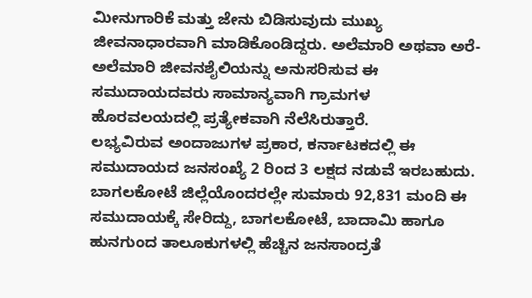ಮೀನುಗಾರಿಕೆ ಮತ್ತು ಜೇನು ಬಿಡಿಸುವುದು ಮುಖ್ಯ ಜೀವನಾಧಾರವಾಗಿ ಮಾಡಿಕೊಂಡಿದ್ದರು. ಅಲೆಮಾರಿ ಅಥವಾ ಅರೆ-ಅಲೆಮಾರಿ ಜೀವನಶೈಲಿಯನ್ನು ಅನುಸರಿಸುವ ಈ ಸಮುದಾಯದವರು ಸಾಮಾನ್ಯವಾಗಿ ಗ್ರಾಮಗಳ ಹೊರವಲಯದಲ್ಲಿ ಪ್ರತ್ಯೇಕವಾಗಿ ನೆಲೆಸಿರುತ್ತಾರೆ.
ಲಭ್ಯವಿರುವ ಅಂದಾಜುಗಳ ಪ್ರಕಾರ, ಕರ್ನಾಟಕದಲ್ಲಿ ಈ ಸಮುದಾಯದ ಜನಸಂಖ್ಯೆ 2 ರಿಂದ 3 ಲಕ್ಷದ ನಡುವೆ ಇರಬಹುದು. ಬಾಗಲಕೋಟೆ ಜಿಲ್ಲೆಯೊಂದರಲ್ಲೇ ಸುಮಾರು 92,831 ಮಂದಿ ಈ ಸಮುದಾಯಕ್ಕೆ ಸೇರಿದ್ದು, ಬಾಗಲಕೋಟೆ, ಬಾದಾಮಿ ಹಾಗೂ ಹುನಗುಂದ ತಾಲೂಕುಗಳಲ್ಲಿ ಹೆಚ್ಚಿನ ಜನಸಾಂದ್ರತೆ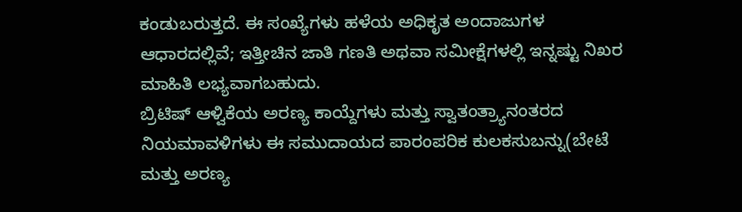ಕಂಡುಬರುತ್ತದೆ. ಈ ಸಂಖ್ಯೆಗಳು ಹಳೆಯ ಅಧಿಕೃತ ಅಂದಾಜುಗಳ ಆಧಾರದಲ್ಲಿವೆ; ಇತ್ತೀಚಿನ ಜಾತಿ ಗಣತಿ ಅಥವಾ ಸಮೀಕ್ಷೆಗಳಲ್ಲಿ ಇನ್ನಷ್ಟು ನಿಖರ ಮಾಹಿತಿ ಲಭ್ಯವಾಗಬಹುದು.
ಬ್ರಿಟಿಷ್ ಆಳ್ವಿಕೆಯ ಅರಣ್ಯ ಕಾಯ್ದೆಗಳು ಮತ್ತು ಸ್ವಾತಂತ್ರ್ಯಾನಂತರದ ನಿಯಮಾವಳಿಗಳು ಈ ಸಮುದಾಯದ ಪಾರಂಪರಿಕ ಕುಲಕಸುಬನ್ನು(ಬೇಟೆ ಮತ್ತು ಅರಣ್ಯ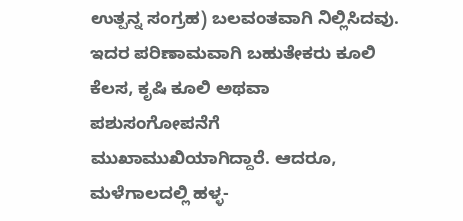ಉತ್ಪನ್ನ ಸಂಗ್ರಹ) ಬಲವಂತವಾಗಿ ನಿಲ್ಲಿಸಿದವು. ಇದರ ಪರಿಣಾಮವಾಗಿ ಬಹುತೇಕರು ಕೂಲಿ ಕೆಲಸ, ಕೃಷಿ ಕೂಲಿ ಅಥವಾ ಪಶುಸಂಗೋಪನೆಗೆ ಮುಖಾಮುಖಿಯಾಗಿದ್ದಾರೆ. ಆದರೂ, ಮಳೆಗಾಲದಲ್ಲಿ ಹಳ್ಳ-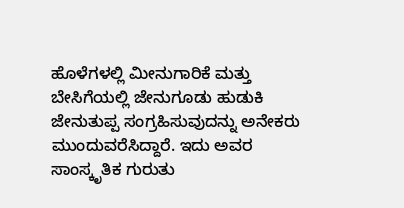ಹೊಳೆಗಳಲ್ಲಿ ಮೀನುಗಾರಿಕೆ ಮತ್ತು ಬೇಸಿಗೆಯಲ್ಲಿ ಜೇನುಗೂಡು ಹುಡುಕಿ ಜೇನುತುಪ್ಪ ಸಂಗ್ರಹಿಸುವುದನ್ನು ಅನೇಕರು ಮುಂದುವರೆಸಿದ್ದಾರೆ. ಇದು ಅವರ ಸಾಂಸ್ಕೃತಿಕ ಗುರುತು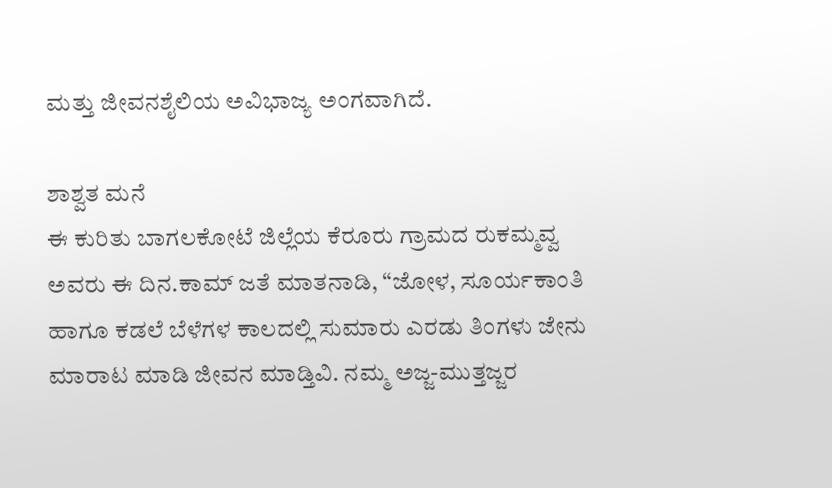ಮತ್ತು ಜೀವನಶೈಲಿಯ ಅವಿಭಾಜ್ಯ ಅಂಗವಾಗಿದೆ.

ಶಾಶ್ವತ ಮನೆ
ಈ ಕುರಿತು ಬಾಗಲಕೋಟೆ ಜಿಲ್ಲೆಯ ಕೆರೂರು ಗ್ರಾಮದ ರುಕಮ್ಮವ್ವ ಅವರು ಈ ದಿನ.ಕಾಮ್ ಜತೆ ಮಾತನಾಡಿ, “ಜೋಳ, ಸೂರ್ಯಕಾಂತಿ ಹಾಗೂ ಕಡಲೆ ಬೆಳೆಗಳ ಕಾಲದಲ್ಲಿ ಸುಮಾರು ಎರಡು ತಿಂಗಳು ಜೇನು ಮಾರಾಟ ಮಾಡಿ ಜೀವನ ಮಾಡ್ತಿವಿ. ನಮ್ಮ ಅಜ್ಜ-ಮುತ್ತಜ್ಜರ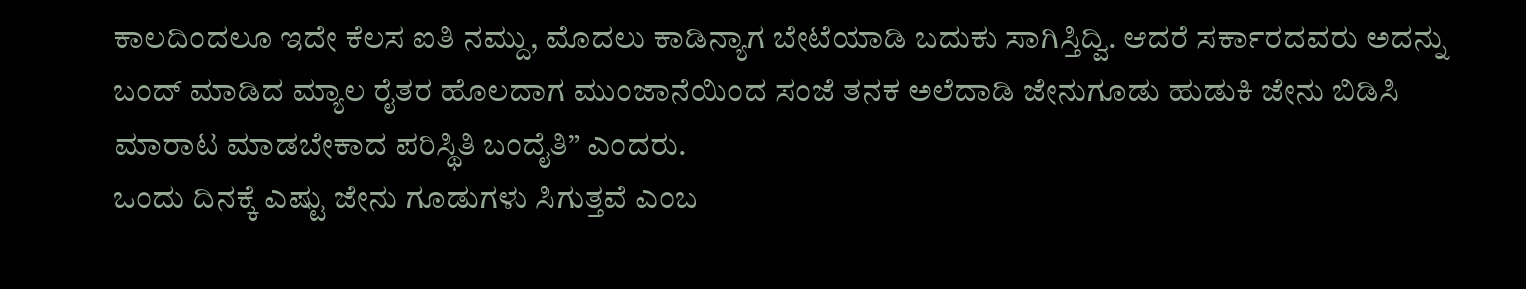ಕಾಲದಿಂದಲೂ ಇದೇ ಕೆಲಸ ಐತಿ ನಮ್ದು, ಮೊದಲು ಕಾಡಿನ್ಯಾಗ ಬೇಟೆಯಾಡಿ ಬದುಕು ಸಾಗಿಸ್ತಿದ್ವಿ. ಆದರೆ ಸರ್ಕಾರದವರು ಅದನ್ನು ಬಂದ್ ಮಾಡಿದ ಮ್ಯಾಲ ರೈತರ ಹೊಲದಾಗ ಮುಂಜಾನೆಯಿಂದ ಸಂಜೆ ತನಕ ಅಲೆದಾಡಿ ಜೇನುಗೂಡು ಹುಡುಕಿ ಜೇನು ಬಿಡಿಸಿ ಮಾರಾಟ ಮಾಡಬೇಕಾದ ಪರಿಸ್ಥಿತಿ ಬಂದೈತಿ” ಎಂದರು.
ಒಂದು ದಿನಕ್ಕೆ ಎಷ್ಟು ಜೇನು ಗೂಡುಗಳು ಸಿಗುತ್ತವೆ ಎಂಬ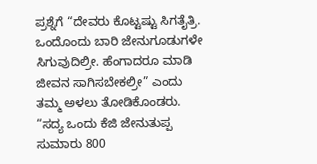ಪ್ರಶ್ನೆಗೆ “ದೇವರು ಕೊಟ್ಟಷ್ಟು ಸಿಗತೈತ್ರಿ. ಒಂದೊಂದು ಬಾರಿ ಜೇನುಗೂಡುಗಳೇ ಸಿಗುವುದಿಲ್ರೀ. ಹೆಂಗಾದರೂ ಮಾಡಿ ಜೀವನ ಸಾಗಿಸಬೇಕಲ್ರೀ” ಎಂದು ತಮ್ಮ ಅಳಲು ತೋಡಿಕೊಂಡರು.
“ಸದ್ಯ ಒಂದು ಕೆಜಿ ಜೇನುತುಪ್ಪ ಸುಮಾರು 800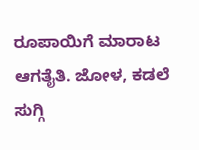ರೂಪಾಯಿಗೆ ಮಾರಾಟ ಆಗತೈತಿ. ಜೋಳ, ಕಡಲೆ ಸುಗ್ಗಿ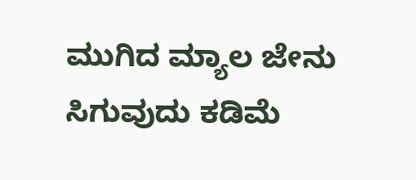ಮುಗಿದ ಮ್ಯಾಲ ಜೇನು ಸಿಗುವುದು ಕಡಿಮೆ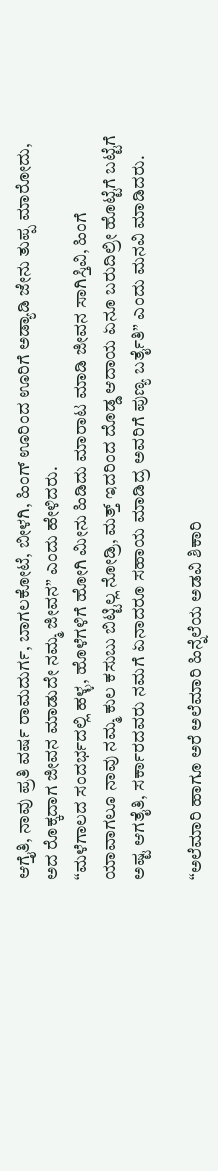ಆಗ್ತೈತಿ, ನಾವು ಪ್ರತಿ ವರ್ಷ ರಾಮದುರ್ಗ, ಬಾಗಲಕೋಟೆ, ಬೀಳಗಿ, ಹಿಂಗ್ ಊರಿಂದ ಊರಿಗೆ ಅಡ್ಯಾಡಿ ಜೇನು ತುಪ್ಪ ಮಾರೋದು, ಅದ ರೊಕ್ಕದಾಗ ಜೀವನ ಮಾಡುದೇ ನಮ್ಮ ಜೀವನ” ಎಂದು ಹೇಳಿದರು.
“ಮಳೆಗಾಲದ ಸಂದರ್ಭದಲ್ಲಿ ಹಳ್ಳ, ಹೊಳೆಗಳಿಗೆ ಹೋಗಿ ಮೀನು ಹಿಡಿದು ಮಾರಾಟ ಮಾಡಿ ಜೀವನ ಸಾಗಿಸ್ತಿವಿ, ಹಿಂಗೆ ಯಾವಾಗಲೂ ನಾವು ನಮ್ಮ ಕುಲ ಕಸುಬು ಬಿಟ್ಟಿಲ್ಲ ನೋಡ್ರಿ, ಮತ್ತ್ ಇದರಿಂದ ದೊಡ್ಡ ಆದಾಯ ಏನೂ ಬರುದಿಲ್ರೀ ಹೊಟ್ಟೆಗೆ ಬಟ್ಟೆಗೆ ಅಷ್ಟ ಆಗತೈತಿ, ಸರ್ಕಾರದವರು ನಮಗೆ ಏನಾದರೂ ಸಹಾಯ ಮಾಡಿದ್ರ ಅವರಿಗೆ ಪುಣ್ಯ ಬರ್ತೈತಿ” ಎಂದು ಮನವಿ ಮಾಡಿದರು.

“ಅಲೆಮಾರಿ ಹಾಗೂ ಅರೆ ಅಲೆಮಾರಿ ಹಿನ್ನೆಲೆಯ ಅಡವಿ ಶಿಕಾರಿ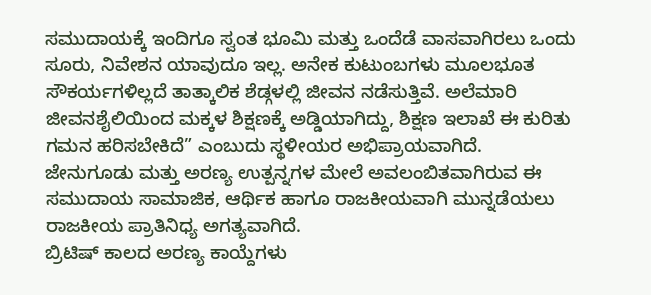ಸಮುದಾಯಕ್ಕೆ ಇಂದಿಗೂ ಸ್ವಂತ ಭೂಮಿ ಮತ್ತು ಒಂದೆಡೆ ವಾಸವಾಗಿರಲು ಒಂದು ಸೂರು, ನಿವೇಶನ ಯಾವುದೂ ಇಲ್ಲ. ಅನೇಕ ಕುಟುಂಬಗಳು ಮೂಲಭೂತ ಸೌಕರ್ಯಗಳಿಲ್ಲದೆ ತಾತ್ಕಾಲಿಕ ಶೆಡ್ಗಳಲ್ಲಿ ಜೀವನ ನಡೆಸುತ್ತಿವೆ. ಅಲೆಮಾರಿ ಜೀವನಶೈಲಿಯಿಂದ ಮಕ್ಕಳ ಶಿಕ್ಷಣಕ್ಕೆ ಅಡ್ಡಿಯಾಗಿದ್ದು, ಶಿಕ್ಷಣ ಇಲಾಖೆ ಈ ಕುರಿತು ಗಮನ ಹರಿಸಬೇಕಿದೆ” ಎಂಬುದು ಸ್ಥಳೀಯರ ಅಭಿಪ್ರಾಯವಾಗಿದೆ.
ಜೇನುಗೂಡು ಮತ್ತು ಅರಣ್ಯ ಉತ್ಪನ್ನಗಳ ಮೇಲೆ ಅವಲಂಬಿತವಾಗಿರುವ ಈ ಸಮುದಾಯ ಸಾಮಾಜಿಕ, ಆರ್ಥಿಕ ಹಾಗೂ ರಾಜಕೀಯವಾಗಿ ಮುನ್ನಡೆಯಲು ರಾಜಕೀಯ ಪ್ರಾತಿನಿಧ್ಯ ಅಗತ್ಯವಾಗಿದೆ.
ಬ್ರಿಟಿಷ್ ಕಾಲದ ಅರಣ್ಯ ಕಾಯ್ದೆಗಳು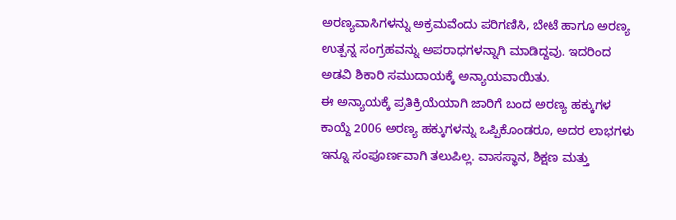ಅರಣ್ಯವಾಸಿಗಳನ್ನು ಅಕ್ರಮವೆಂದು ಪರಿಗಣಿಸಿ, ಬೇಟೆ ಹಾಗೂ ಅರಣ್ಯ ಉತ್ಪನ್ನ ಸಂಗ್ರಹವನ್ನು ಅಪರಾಧಗಳನ್ನಾಗಿ ಮಾಡಿದ್ದವು. ಇದರಿಂದ ಅಡವಿ ಶಿಕಾರಿ ಸಮುದಾಯಕ್ಕೆ ಅನ್ಯಾಯವಾಯಿತು.
ಈ ಅನ್ಯಾಯಕ್ಕೆ ಪ್ರತಿಕ್ರಿಯೆಯಾಗಿ ಜಾರಿಗೆ ಬಂದ ಅರಣ್ಯ ಹಕ್ಕುಗಳ ಕಾಯ್ದೆ 2006 ಅರಣ್ಯ ಹಕ್ಕುಗಳನ್ನು ಒಪ್ಪಿಕೊಂಡರೂ, ಅದರ ಲಾಭಗಳು ಇನ್ನೂ ಸಂಪೂರ್ಣವಾಗಿ ತಲುಪಿಲ್ಲ. ವಾಸಸ್ಥಾನ, ಶಿಕ್ಷಣ ಮತ್ತು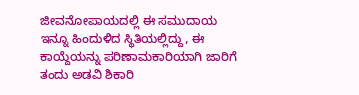ಜೀವನೋಪಾಯದಲ್ಲಿ ಈ ಸಮುದಾಯ ಇನ್ನೂ ಹಿಂದುಳಿದ ಸ್ಥಿತಿಯಲ್ಲಿದ್ದು, ಈ ಕಾಯ್ದೆಯನ್ನು ಪರಿಣಾಮಕಾರಿಯಾಗಿ ಜಾರಿಗೆ ತಂದು ಅಡವಿ ಶಿಕಾರಿ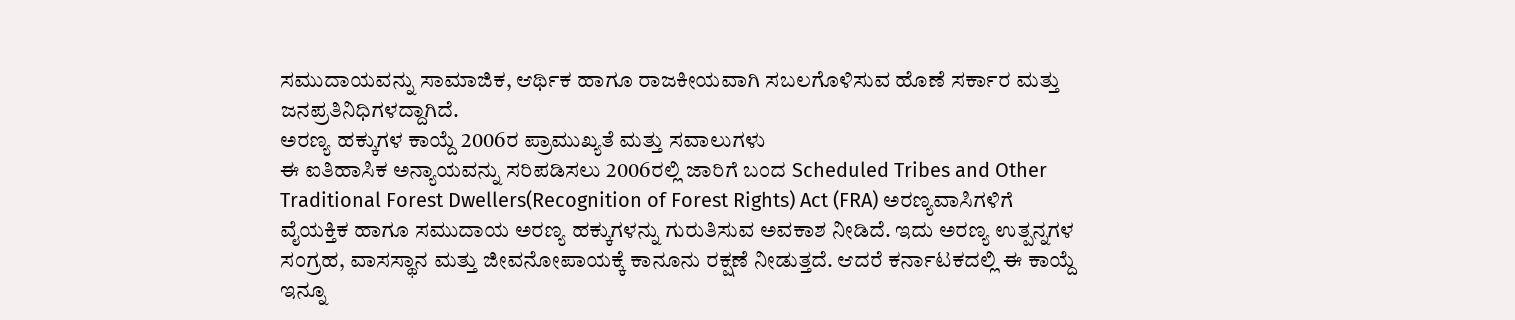ಸಮುದಾಯವನ್ನು ಸಾಮಾಜಿಕ, ಆರ್ಥಿಕ ಹಾಗೂ ರಾಜಕೀಯವಾಗಿ ಸಬಲಗೊಳಿಸುವ ಹೊಣೆ ಸರ್ಕಾರ ಮತ್ತು ಜನಪ್ರತಿನಿಧಿಗಳದ್ದಾಗಿದೆ.
ಅರಣ್ಯ ಹಕ್ಕುಗಳ ಕಾಯ್ದೆ 2006ರ ಪ್ರಾಮುಖ್ಯತೆ ಮತ್ತು ಸವಾಲುಗಳು
ಈ ಐತಿಹಾಸಿಕ ಅನ್ಯಾಯವನ್ನು ಸರಿಪಡಿಸಲು 2006ರಲ್ಲಿ ಜಾರಿಗೆ ಬಂದ Scheduled Tribes and Other Traditional Forest Dwellers(Recognition of Forest Rights) Act (FRA) ಅರಣ್ಯವಾಸಿಗಳಿಗೆ ವೈಯಕ್ತಿಕ ಹಾಗೂ ಸಮುದಾಯ ಅರಣ್ಯ ಹಕ್ಕುಗಳನ್ನು ಗುರುತಿಸುವ ಅವಕಾಶ ನೀಡಿದೆ. ಇದು ಅರಣ್ಯ ಉತ್ಪನ್ನಗಳ ಸಂಗ್ರಹ, ವಾಸಸ್ಥಾನ ಮತ್ತು ಜೀವನೋಪಾಯಕ್ಕೆ ಕಾನೂನು ರಕ್ಷಣೆ ನೀಡುತ್ತದೆ. ಆದರೆ ಕರ್ನಾಟಕದಲ್ಲಿ ಈ ಕಾಯ್ದೆ ಇನ್ನೂ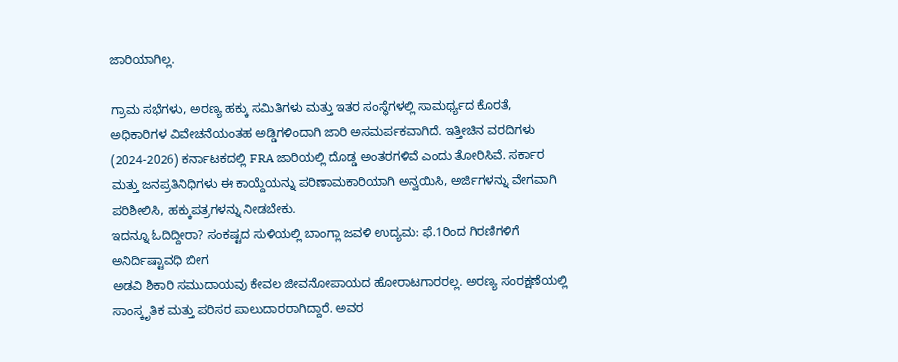ಜಾರಿಯಾಗಿಲ್ಲ.

ಗ್ರಾಮ ಸಭೆಗಳು, ಅರಣ್ಯ ಹಕ್ಕು ಸಮಿತಿಗಳು ಮತ್ತು ಇತರ ಸಂಸ್ಥೆಗಳಲ್ಲಿ ಸಾಮರ್ಥ್ಯದ ಕೊರತೆ, ಅಧಿಕಾರಿಗಳ ವಿವೇಚನೆಯಂತಹ ಅಡ್ಡಿಗಳಿಂದಾಗಿ ಜಾರಿ ಅಸಮರ್ಪಕವಾಗಿದೆ. ಇತ್ತೀಚಿನ ವರದಿಗಳು (2024-2026) ಕರ್ನಾಟಕದಲ್ಲಿ FRA ಜಾರಿಯಲ್ಲಿ ದೊಡ್ಡ ಅಂತರಗಳಿವೆ ಎಂದು ತೋರಿಸಿವೆ. ಸರ್ಕಾರ ಮತ್ತು ಜನಪ್ರತಿನಿಧಿಗಳು ಈ ಕಾಯ್ದೆಯನ್ನು ಪರಿಣಾಮಕಾರಿಯಾಗಿ ಅನ್ವಯಿಸಿ, ಅರ್ಜಿಗಳನ್ನು ವೇಗವಾಗಿ ಪರಿಶೀಲಿಸಿ, ಹಕ್ಕುಪತ್ರಗಳನ್ನು ನೀಡಬೇಕು.
ಇದನ್ನೂ ಓದಿದ್ದೀರಾ? ಸಂಕಷ್ಟದ ಸುಳಿಯಲ್ಲಿ ಬಾಂಗ್ಲಾ ಜವಳಿ ಉದ್ಯಮ: ಫೆ.1ರಿಂದ ಗಿರಣಿಗಳಿಗೆ ಅನಿರ್ದಿಷ್ಟಾವಧಿ ಬೀಗ
ಅಡವಿ ಶಿಕಾರಿ ಸಮುದಾಯವು ಕೇವಲ ಜೀವನೋಪಾಯದ ಹೋರಾಟಗಾರರಲ್ಲ. ಅರಣ್ಯ ಸಂರಕ್ಷಣೆಯಲ್ಲಿ ಸಾಂಸ್ಕೃತಿಕ ಮತ್ತು ಪರಿಸರ ಪಾಲುದಾರರಾಗಿದ್ದಾರೆ. ಅವರ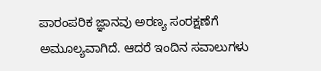ಪಾರಂಪರಿಕ ಜ್ಞಾನವು ಅರಣ್ಯ ಸಂರಕ್ಷಣೆಗೆ ಅಮೂಲ್ಯವಾಗಿದೆ. ಆದರೆ ಇಂದಿನ ಸವಾಲುಗಳು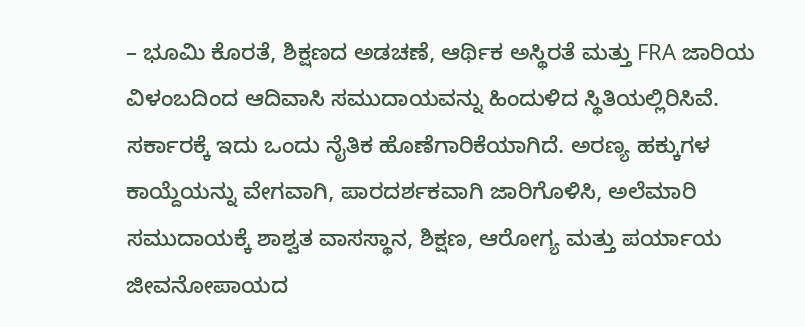– ಭೂಮಿ ಕೊರತೆ, ಶಿಕ್ಷಣದ ಅಡಚಣೆ, ಆರ್ಥಿಕ ಅಸ್ಥಿರತೆ ಮತ್ತು FRA ಜಾರಿಯ ವಿಳಂಬದಿಂದ ಆದಿವಾಸಿ ಸಮುದಾಯವನ್ನು ಹಿಂದುಳಿದ ಸ್ಥಿತಿಯಲ್ಲಿರಿಸಿವೆ.
ಸರ್ಕಾರಕ್ಕೆ ಇದು ಒಂದು ನೈತಿಕ ಹೊಣೆಗಾರಿಕೆಯಾಗಿದೆ. ಅರಣ್ಯ ಹಕ್ಕುಗಳ ಕಾಯ್ದೆಯನ್ನು ವೇಗವಾಗಿ, ಪಾರದರ್ಶಕವಾಗಿ ಜಾರಿಗೊಳಿಸಿ, ಅಲೆಮಾರಿ ಸಮುದಾಯಕ್ಕೆ ಶಾಶ್ವತ ವಾಸಸ್ಥಾನ, ಶಿಕ್ಷಣ, ಆರೋಗ್ಯ ಮತ್ತು ಪರ್ಯಾಯ ಜೀವನೋಪಾಯದ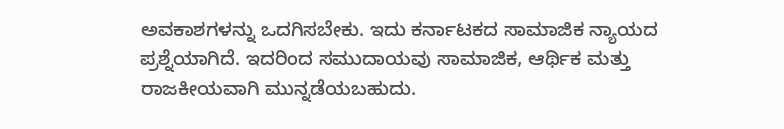ಅವಕಾಶಗಳನ್ನು ಒದಗಿಸಬೇಕು. ಇದು ಕರ್ನಾಟಕದ ಸಾಮಾಜಿಕ ನ್ಯಾಯದ ಪ್ರಶ್ನೆಯಾಗಿದೆ. ಇದರಿಂದ ಸಮುದಾಯವು ಸಾಮಾಜಿಕ, ಆರ್ಥಿಕ ಮತ್ತು ರಾಜಕೀಯವಾಗಿ ಮುನ್ನಡೆಯಬಹುದು.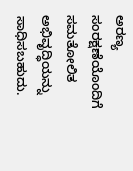ಅರಣ್ಯ ಸಂರಕ್ಷಣೆಯೊಂದಿಗೆ ಸಮತೋಲಿತ ಅಭಿವೃದ್ಧಿಯನ್ನು ಸಾಧಿಸಬಹುದು.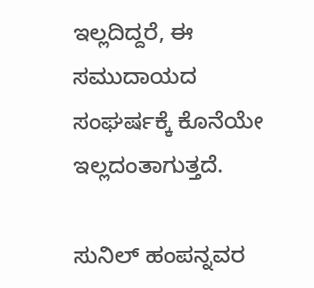ಇಲ್ಲದಿದ್ದರೆ, ಈ ಸಮುದಾಯದ ಸಂಘರ್ಷಕ್ಕೆ ಕೊನೆಯೇ ಇಲ್ಲದಂತಾಗುತ್ತದೆ.

ಸುನಿಲ್ ಹಂಪನ್ನವರ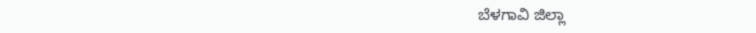ಬೆಳಗಾವಿ ಜಿಲ್ಲಾ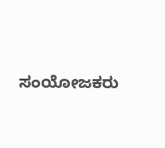ಸಂಯೋಜಕರು